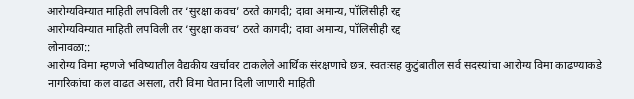आरोग्यविम्यात माहिती लपविली तर ‘सुरक्षा कवच’ ठरते कागदी; दावा अमान्य, पॉलिसीही रद्द
आरोग्यविम्यात माहिती लपविली तर ‘सुरक्षा कवच’ ठरते कागदी; दावा अमान्य, पॉलिसीही रद्द
लोनावळा::
आरोग्य विमा म्हणजे भविष्यातील वैद्यकीय खर्चावर टाकलेले आर्थिक संरक्षणाचे छत्र. स्वतःसह कुटुंबातील सर्व सदस्यांचा आरोग्य विमा काढण्याकडे नागरिकांचा कल वाढत असला, तरी विमा घेताना दिली जाणारी माहिती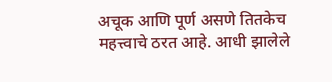अचूक आणि पूर्ण असणे तितकेच महत्त्वाचे ठरत आहे. आधी झालेले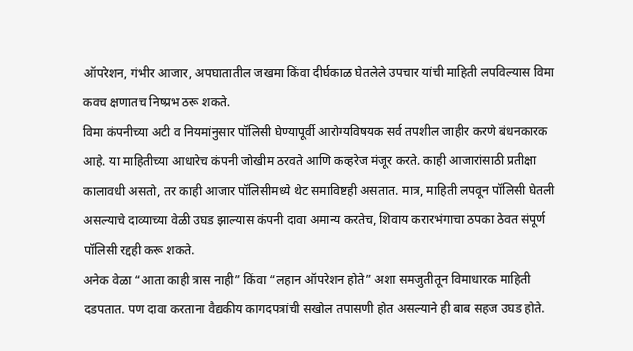ऑपरेशन, गंभीर आजार, अपघातातील जखमा किंवा दीर्घकाळ घेतलेले उपचार यांची माहिती लपविल्यास विमा कवच क्षणातच निष्प्रभ ठरू शकते.
विमा कंपनीच्या अटी व नियमांनुसार पॉलिसी घेण्यापूर्वी आरोग्यविषयक सर्व तपशील जाहीर करणे बंधनकारक आहे. या माहितीच्या आधारेच कंपनी जोखीम ठरवते आणि कव्हरेज मंजूर करते. काही आजारांसाठी प्रतीक्षा कालावधी असतो, तर काही आजार पॉलिसीमध्ये थेट समाविष्टही असतात. मात्र, माहिती लपवून पॉलिसी घेतली असल्याचे दाव्याच्या वेळी उघड झाल्यास कंपनी दावा अमान्य करतेच, शिवाय करारभंगाचा ठपका ठेवत संपूर्ण पॉलिसी रद्दही करू शकते.
अनेक वेळा “आता काही त्रास नाही” किंवा “लहान ऑपरेशन होते” अशा समजुतीतून विमाधारक माहिती दडपतात. पण दावा करताना वैद्यकीय कागदपत्रांची सखोल तपासणी होत असल्याने ही बाब सहज उघड होते.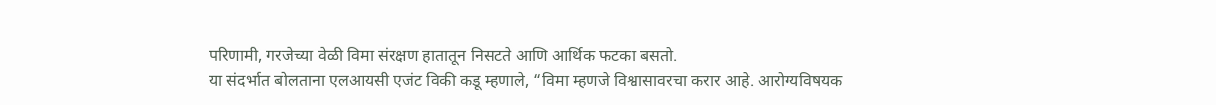परिणामी, गरजेच्या वेळी विमा संरक्षण हातातून निसटते आणि आर्थिक फटका बसतो.
या संदर्भात बोलताना एलआयसी एजंट विकी कडू म्हणाले, “विमा म्हणजे विश्वासावरचा करार आहे. आरोग्यविषयक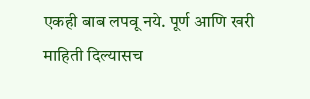एकही बाब लपवू नये. पूर्ण आणि खरी माहिती दिल्यासच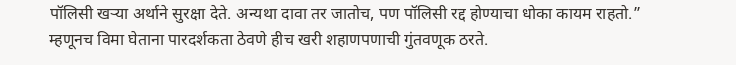पॉलिसी खऱ्या अर्थाने सुरक्षा देते. अन्यथा दावा तर जातोच, पण पॉलिसी रद्द होण्याचा धोका कायम राहतो.”
म्हणूनच विमा घेताना पारदर्शकता ठेवणे हीच खरी शहाणपणाची गुंतवणूक ठरते.